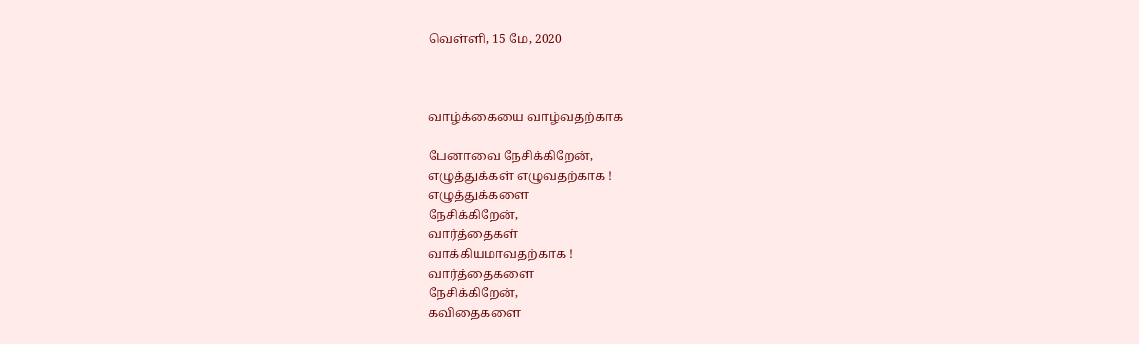வெள்ளி, 15 மே, 2020



வாழ்க்கையை வாழ்வதற்காக

பேனாவை நேசிக்கிறேன்,
எழுத்துக்கள் எழுவதற்காக !
எழுத்துக்களை
நேசிக்கிறேன்,
வார்த்தைகள்
வாக்கியமாவதற்காக !
வார்த்தைகளை
நேசிக்கிறேன்,
கவிதைகளை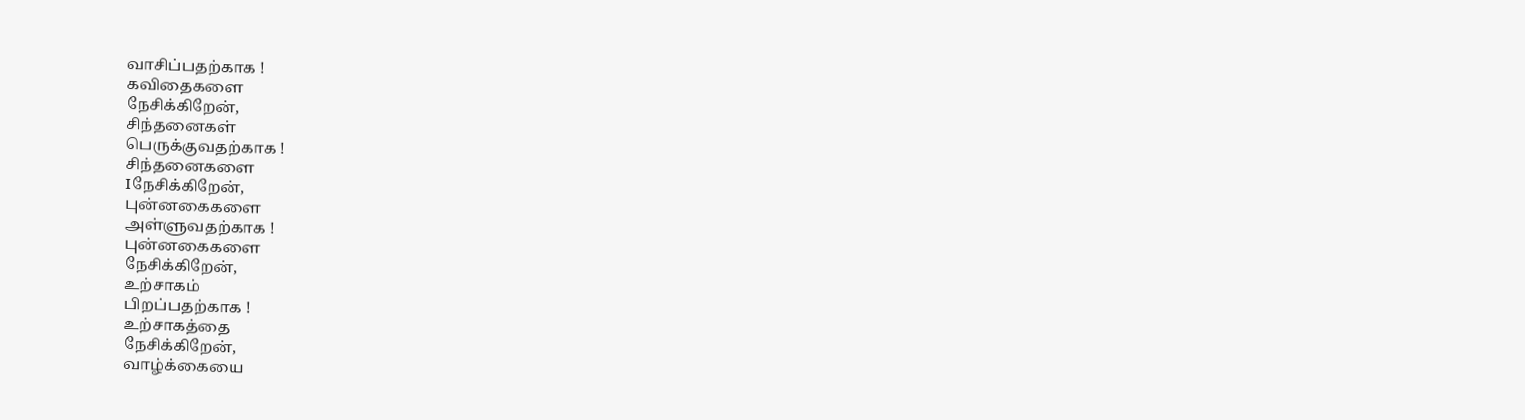வாசிப்பதற்காக !
கவிதைகளை
நேசிக்கிறேன்,
சிந்தனைகள்
பெருக்குவதற்காக !
சிந்தனைகளை
Iநேசிக்கிறேன்,
புன்னகைகளை
அள்ளுவதற்காக !
புன்னகைகளை
நேசிக்கிறேன்,
உற்சாகம்
பிறப்பதற்காக !
உற்சாகத்தை
நேசிக்கிறேன்,
வாழ்க்கையை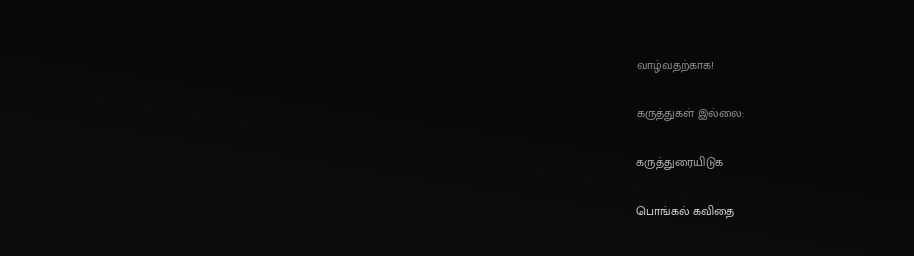வாழ்வதற்காக!

கருத்துகள் இல்லை:

கருத்துரையிடுக

பொங்கல் கவிதை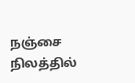நஞ்சை நிலத்தில்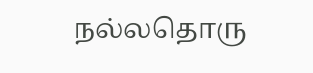நல்லதொரு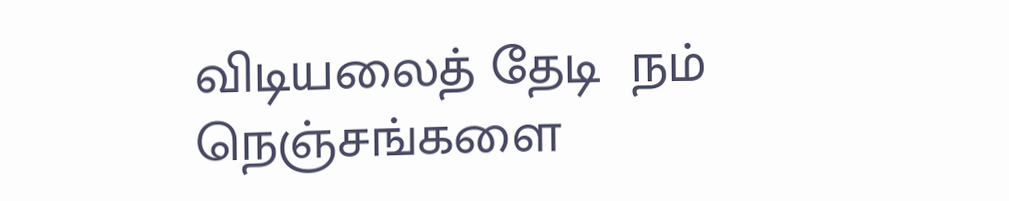விடியலைத் தேடி  நம் நெஞ்சங்களை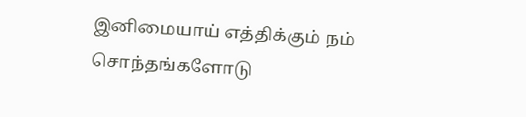இனிமையாய் எத்திக்கும் நம் சொந்தங்களோடு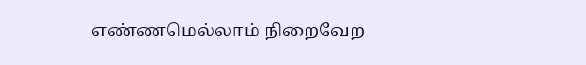எண்ணமெல்லாம் நிறைவேற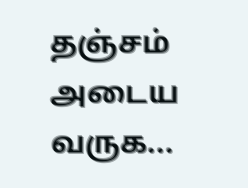தஞ்சம் அடைய வருக...